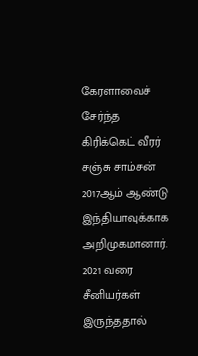கேரளாவைச் சேர்ந்த கிரிக்கெட் வீரர் சஞ்சு சாம்சன் 2017ஆம் ஆண்டு இந்தியாவுக்காக அறிமுகமானார். 2021 வரை சீனியர்கள் இருந்ததால்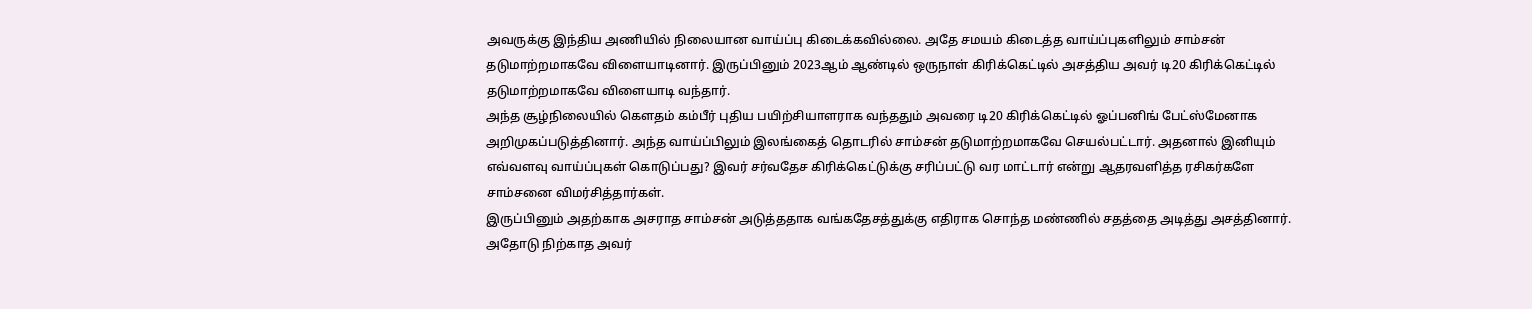அவருக்கு இந்திய அணியில் நிலையான வாய்ப்பு கிடைக்கவில்லை. அதே சமயம் கிடைத்த வாய்ப்புகளிலும் சாம்சன் தடுமாற்றமாகவே விளையாடினார். இருப்பினும் 2023ஆம் ஆண்டில் ஒருநாள் கிரிக்கெட்டில் அசத்திய அவர் டி20 கிரிக்கெட்டில் தடுமாற்றமாகவே விளையாடி வந்தார்.
அந்த சூழ்நிலையில் கௌதம் கம்பீர் புதிய பயிற்சியாளராக வந்ததும் அவரை டி20 கிரிக்கெட்டில் ஓப்பனிங் பேட்ஸ்மேனாக அறிமுகப்படுத்தினார். அந்த வாய்ப்பிலும் இலங்கைத் தொடரில் சாம்சன் தடுமாற்றமாகவே செயல்பட்டார். அதனால் இனியும் எவ்வளவு வாய்ப்புகள் கொடுப்பது? இவர் சர்வதேச கிரிக்கெட்டுக்கு சரிப்பட்டு வர மாட்டார் என்று ஆதரவளித்த ரசிகர்களே சாம்சனை விமர்சித்தார்கள்.
இருப்பினும் அதற்காக அசராத சாம்சன் அடுத்ததாக வங்கதேசத்துக்கு எதிராக சொந்த மண்ணில் சதத்தை அடித்து அசத்தினார். அதோடு நிற்காத அவர்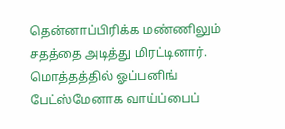தென்னாப்பிரிக்க மண்ணிலும் சதத்தை அடித்து மிரட்டினார். மொத்தத்தில் ஓப்பனிங் பேட்ஸ்மேனாக வாய்ப்பைப்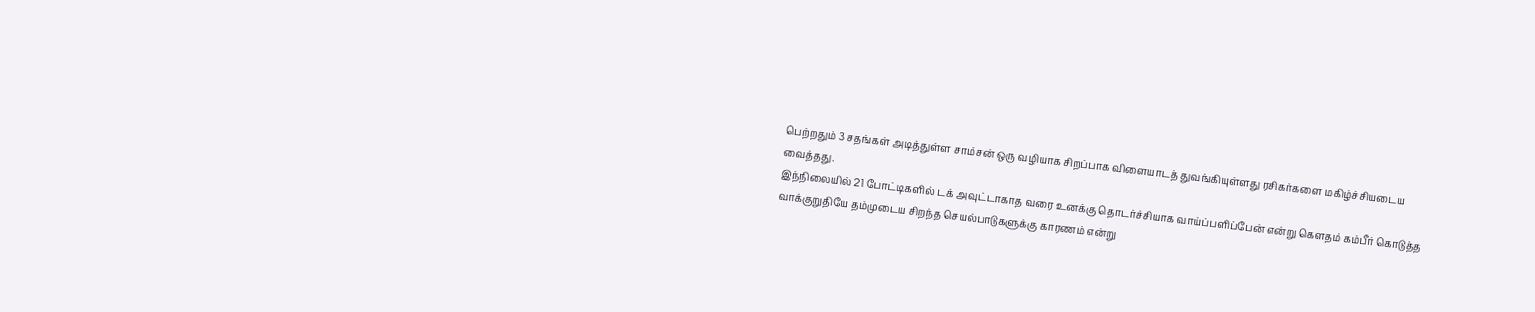பெற்றதும் 3 சதங்கள் அடித்துள்ள சாம்சன் ஒரு வழியாக சிறப்பாக விளையாடத் துவங்கியுள்ளது ரசிகர்களை மகிழ்ச்சியடைய வைத்தது.
இந்நிலையில் 21 போட்டிகளில் டக் அவுட்டாகாத வரை உனக்கு தொடர்ச்சியாக வாய்ப்பளிப்பேன் என்று கௌதம் கம்பீர் கொடுத்த வாக்குறுதியே தம்முடைய சிறந்த செயல்பாடுகளுக்கு காரணம் என்று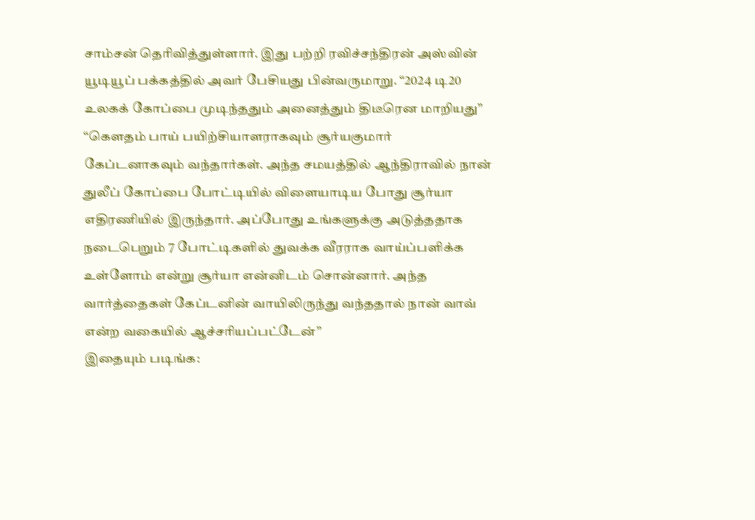சாம்சன் தெரிவித்துள்ளார். இது பற்றி ரவிச்சந்திரன் அஸ்வின் யூடியூப் பக்கத்தில் அவர் பேசியது பின்வருமாறு. “2024 டி20 உலகக் கோப்பை முடிந்ததும் அனைத்தும் திடீரென மாறியது”
“கௌதம் பாய் பயிற்சியாளராகவும் சூர்யகுமார் கேப்டனாகவும் வந்தார்கள். அந்த சமயத்தில் ஆந்திராவில் நான் துலீப் கோப்பை போட்டியில் விளையாடிய போது சூர்யா எதிரணியில் இருந்தார். அப்போது உங்களுக்கு அடுத்ததாக நடைபெறும் 7 போட்டிகளில் துவக்க வீரராக வாய்ப்பளிக்க உள்ளோம் என்று சூர்யா என்னிடம் சொன்னார். அந்த வார்த்தைகள் கேப்டனின் வாயிலிருந்து வந்ததால் நான் வாவ் என்ற வகையில் ஆச்சரியப்பட்டேன்”
இதையும் படிங்க: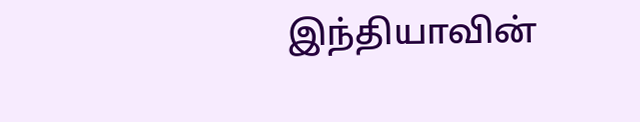இந்தியாவின்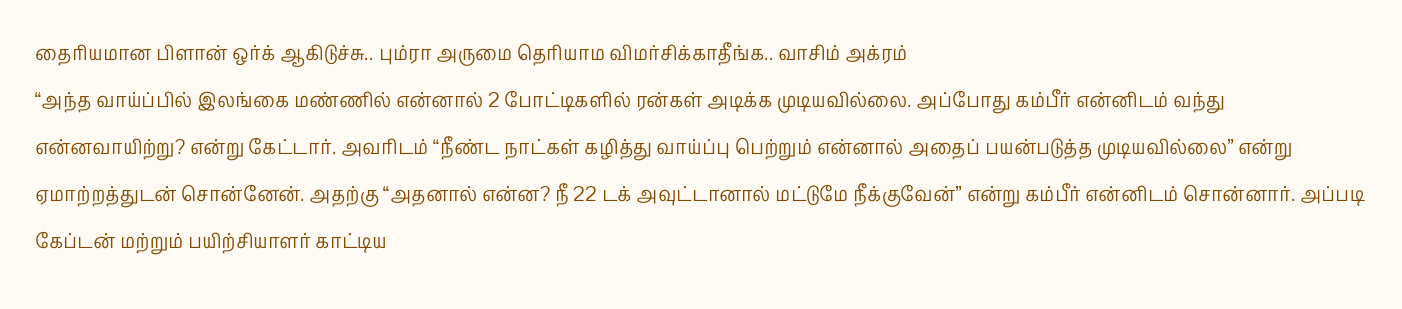தைரியமான பிளான் ஒர்க் ஆகிடுச்சு.. பும்ரா அருமை தெரியாம விமர்சிக்காதீங்க.. வாசிம் அக்ரம்
“அந்த வாய்ப்பில் இலங்கை மண்ணில் என்னால் 2 போட்டிகளில் ரன்கள் அடிக்க முடியவில்லை. அப்போது கம்பீர் என்னிடம் வந்து என்னவாயிற்று? என்று கேட்டார். அவரிடம் “நீண்ட நாட்கள் கழித்து வாய்ப்பு பெற்றும் என்னால் அதைப் பயன்படுத்த முடியவில்லை” என்று ஏமாற்றத்துடன் சொன்னேன். அதற்கு “அதனால் என்ன? நீ 22 டக் அவுட்டானால் மட்டுமே நீக்குவேன்” என்று கம்பீர் என்னிடம் சொன்னார். அப்படி கேப்டன் மற்றும் பயிற்சியாளர் காட்டிய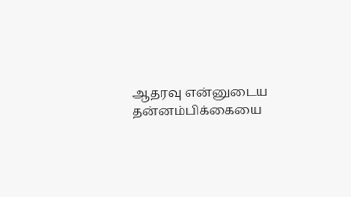ஆதரவு என்னுடைய தன்னம்பிக்கையை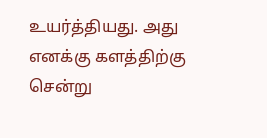உயர்த்தியது. அது எனக்கு களத்திற்கு சென்று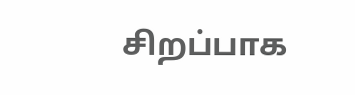சிறப்பாக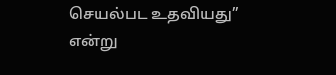செயல்பட உதவியது” என்று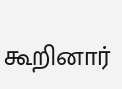கூறினார்